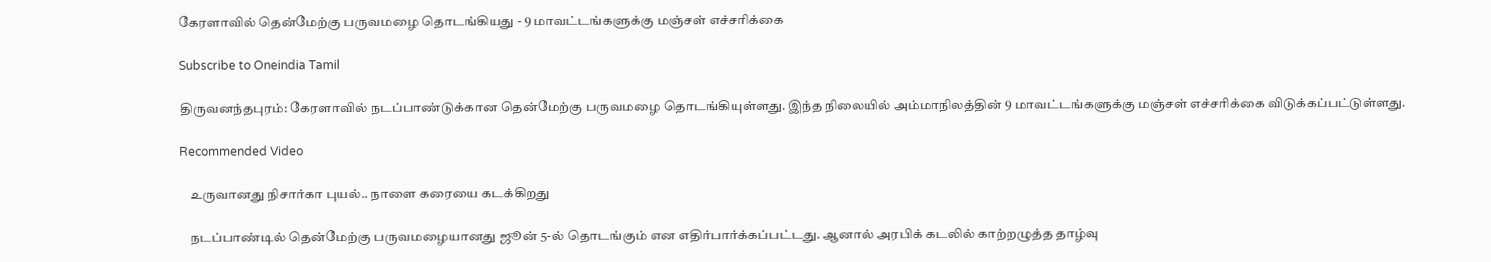கேரளாவில் தென்மேற்கு பருவமழை தொடங்கியது - 9 மாவட்டங்களுக்கு மஞ்சள் எச்சரிக்கை

Subscribe to Oneindia Tamil

திருவனந்தபுரம்: கேரளாவில் நடப்பாண்டுக்கான தென்மேற்கு பருவமழை தொடங்கியுள்ளது. இந்த நிலையில் அம்மாநிலத்தின் 9 மாவட்டங்களுக்கு மஞ்சள் எச்சரிக்கை விடுக்கப்பட்டுள்ளது.

Recommended Video

    உருவானது நிசார்கா புயல்.. நாளை கரையை கடக்கிறது

    நடப்பாண்டில் தென்மேற்கு பருவமழையானது ஜூன் 5-ல் தொடங்கும் என எதிர்பார்க்கப்பட்டது. ஆனால் அரபிக் கடலில் காற்றழுத்த தாழ்வு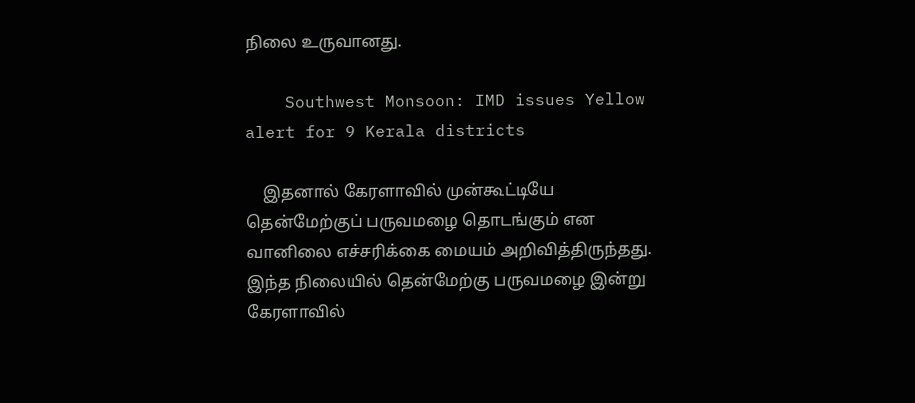நிலை உருவானது.

    Southwest Monsoon: IMD issues Yellow alert for 9 Kerala districts

    இதனால் கேரளாவில் முன்கூட்டியே தென்மேற்குப் பருவமழை தொடங்கும் என வானிலை எச்சரிக்கை மையம் அறிவித்திருந்தது. இந்த நிலையில் தென்மேற்கு பருவமழை இன்று கேரளாவில்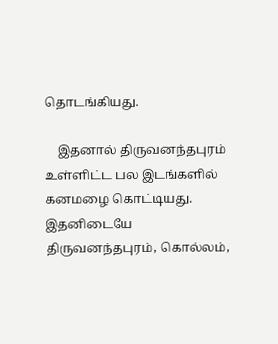தொடங்கியது.

    இதனால் திருவனந்தபுரம் உள்ளிட்ட பல இடங்களில் கனமழை கொட்டியது. இதனிடையே திருவனந்தபுரம், கொல்லம்,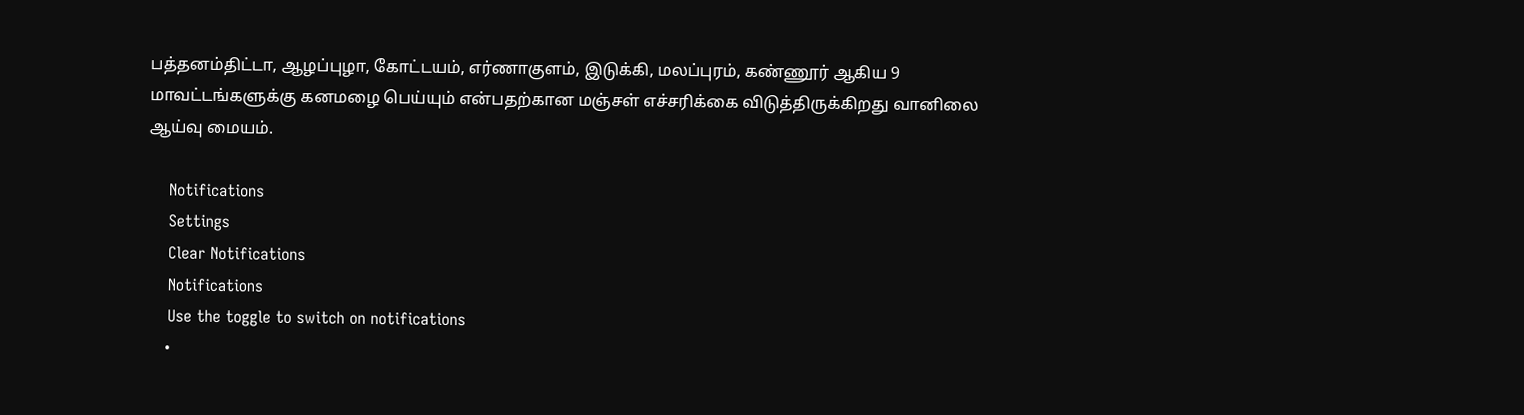பத்தனம்திட்டா, ஆழப்புழா, கோட்டயம், எர்ணாகுளம், இடுக்கி, மலப்புரம், கண்ணூர் ஆகிய 9 மாவட்டங்களுக்கு கனமழை பெய்யும் என்பதற்கான மஞ்சள் எச்சரிக்கை விடுத்திருக்கிறது வானிலை ஆய்வு மையம்.

    Notifications
    Settings
    Clear Notifications
    Notifications
    Use the toggle to switch on notifications
    •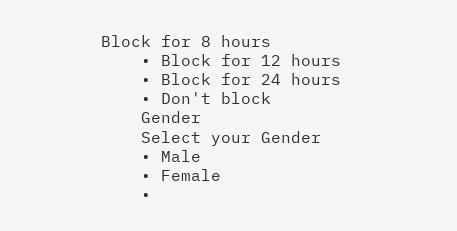Block for 8 hours
    • Block for 12 hours
    • Block for 24 hours
    • Don't block
    Gender
    Select your Gender
    • Male
    • Female
    •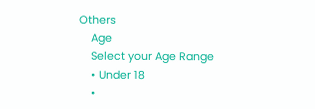Others
    Age
    Select your Age Range
    • Under 18
    •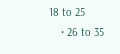18 to 25
    • 26 to 35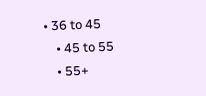• 36 to 45
    • 45 to 55
    • 55+